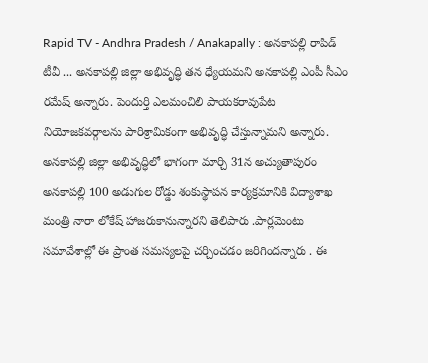Rapid TV - Andhra Pradesh / Anakapally : అనకాపల్లి రాపిడ్ టీవీ ... అనకాపల్లి జిల్లా అభివృద్ధి తన ధ్యేయమని అనకాపల్లి ఎంపీ సీఎం రమేష్ అన్నారు. పెందుర్తి ఎలమంచిలి పాయకరావుపేట నియోజకవర్గాలను పారిశ్రామికంగా అభివృద్ధి చేస్తున్నామని అన్నారు. అనకాపల్లి జిల్లా అభివృద్ధిలో భాగంగా మార్చి 31న అచ్యుతాపురం అనకాపల్లి 100 అడుగుల రోడ్డు శంకుస్థాపన కార్యక్రమానికి విద్యాశాఖ మంత్రి నారా లోకేష్ హాజరుకానున్నారని తెలిపారు .పార్లమెంటు సమావేశాల్లో ఈ ప్రాంత సమస్యలపై చర్చించడం జరిగిందన్నారు . ఈ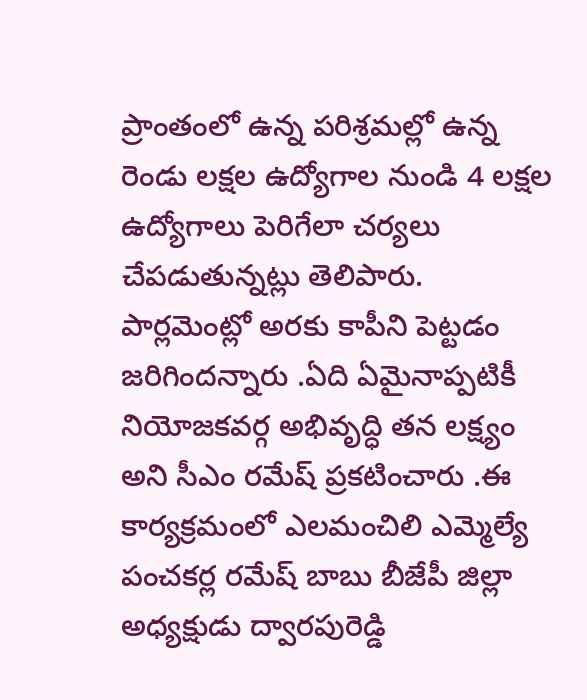ప్రాంతంలో ఉన్న పరిశ్రమల్లో ఉన్న రెండు లక్షల ఉద్యోగాల నుండి 4 లక్షల ఉద్యోగాలు పెరిగేలా చర్యలు చేపడుతున్నట్లు తెలిపారు. పార్లమెంట్లో అరకు కాపీని పెట్టడం జరిగిందన్నారు .ఏది ఏమైనాప్పటికీ నియోజకవర్గ అభివృద్ధి తన లక్ష్యం అని సీఎం రమేష్ ప్రకటించారు .ఈ కార్యక్రమంలో ఎలమంచిలి ఎమ్మెల్యే పంచకర్ల రమేష్ బాబు బీజేపీ జిల్లా అధ్యక్షుడు ద్వారపురెడ్డి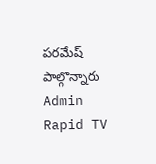పరమేష్ పాల్గొన్నారు
Admin
Rapid TV